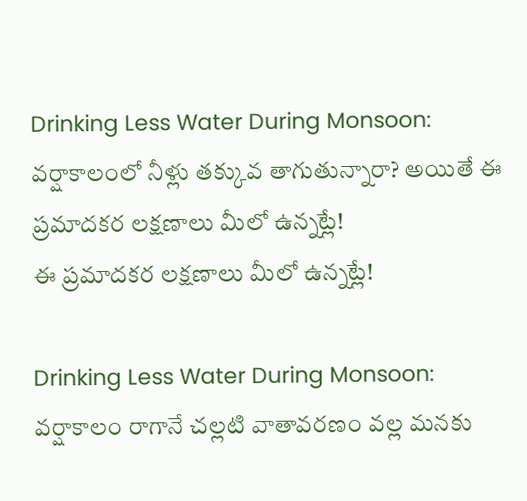Drinking Less Water During Monsoon: వర్షాకాలంలో నీళ్లు తక్కువ తాగుతున్నారా? అయితే ఈ ప్రమాదకర లక్షణాలు మీలో ఉన్నట్లే!
ఈ ప్రమాదకర లక్షణాలు మీలో ఉన్నట్లే!

Drinking Less Water During Monsoon: వర్షాకాలం రాగానే చల్లటి వాతావరణం వల్ల మనకు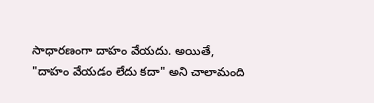సాధారణంగా దాహం వేయదు. అయితే, "దాహం వేయడం లేదు కదా" అని చాలామంది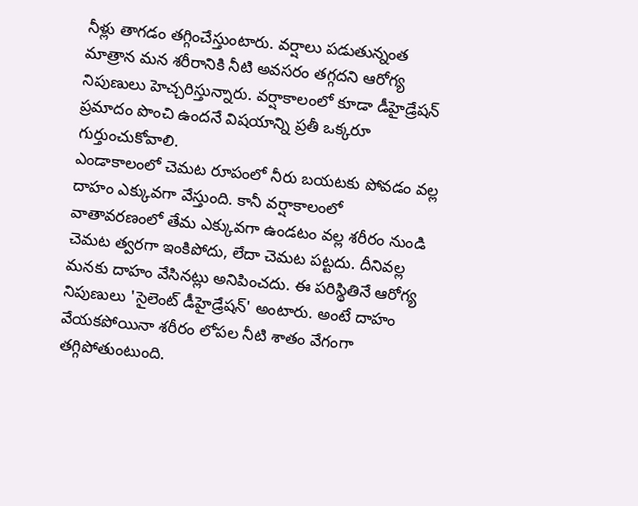నీళ్లు తాగడం తగ్గించేస్తుంటారు. వర్షాలు పడుతున్నంత మాత్రాన మన శరీరానికి నీటి అవసరం తగ్గదని ఆరోగ్య నిపుణులు హెచ్చరిస్తున్నారు. వర్షాకాలంలో కూడా డీహైడ్రేషన్ ప్రమాదం పొంచి ఉందనే విషయాన్ని ప్రతీ ఒక్కరూ గుర్తుంచుకోవాలి.
ఎండాకాలంలో చెమట రూపంలో నీరు బయటకు పోవడం వల్ల దాహం ఎక్కువగా వేస్తుంది. కానీ వర్షాకాలంలో వాతావరణంలో తేమ ఎక్కువగా ఉండటం వల్ల శరీరం నుండి చెమట త్వరగా ఇంకిపోదు, లేదా చెమట పట్టదు. దీనివల్ల మనకు దాహం వేసినట్లు అనిపించదు. ఈ పరిస్థితినే ఆరోగ్య నిపుణులు 'సైలెంట్ డీహైడ్రేషన్' అంటారు. అంటే దాహం వేయకపోయినా శరీరం లోపల నీటి శాతం వేగంగా తగ్గిపోతుంటుంది.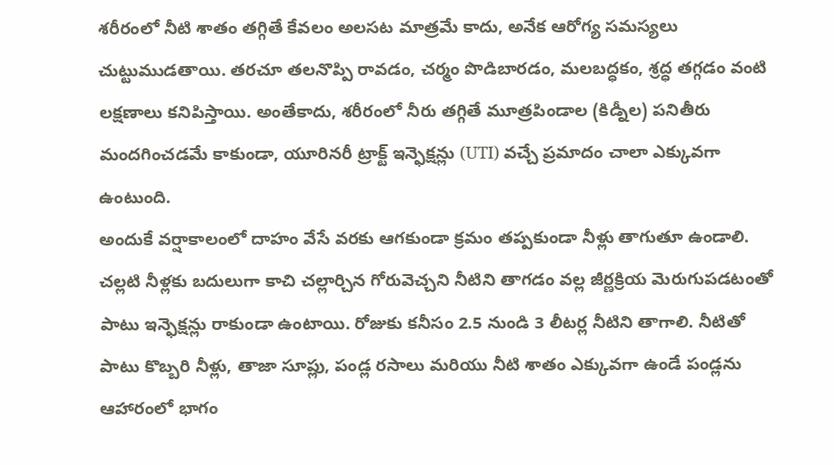శరీరంలో నీటి శాతం తగ్గితే కేవలం అలసట మాత్రమే కాదు, అనేక ఆరోగ్య సమస్యలు చుట్టుముడతాయి. తరచూ తలనొప్పి రావడం, చర్మం పొడిబారడం, మలబద్ధకం, శ్రద్ధ తగ్గడం వంటి లక్షణాలు కనిపిస్తాయి. అంతేకాదు, శరీరంలో నీరు తగ్గితే మూత్రపిండాల (కిడ్నీల) పనితీరు మందగించడమే కాకుండా, యూరినరీ ట్రాక్ట్ ఇన్ఫెక్షన్లు (UTI) వచ్చే ప్రమాదం చాలా ఎక్కువగా ఉంటుంది.
అందుకే వర్షాకాలంలో దాహం వేసే వరకు ఆగకుండా క్రమం తప్పకుండా నీళ్లు తాగుతూ ఉండాలి. చల్లటి నీళ్లకు బదులుగా కాచి చల్లార్చిన గోరువెచ్చని నీటిని తాగడం వల్ల జీర్ణక్రియ మెరుగుపడటంతో పాటు ఇన్ఫెక్షన్లు రాకుండా ఉంటాయి. రోజుకు కనీసం 2.5 నుండి 3 లీటర్ల నీటిని తాగాలి. నీటితో పాటు కొబ్బరి నీళ్లు, తాజా సూప్లు, పండ్ల రసాలు మరియు నీటి శాతం ఎక్కువగా ఉండే పండ్లను ఆహారంలో భాగం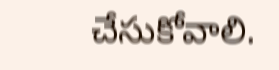చేసుకోవాలి.